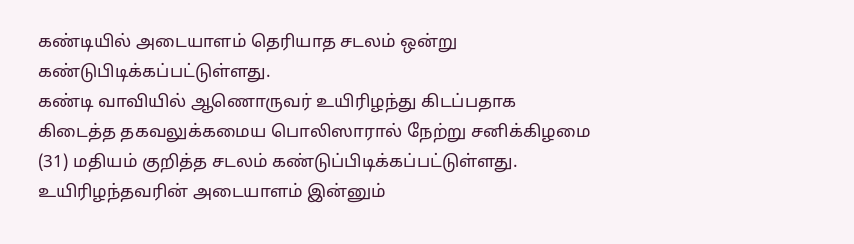கண்டியில் அடையாளம் தெரியாத சடலம் ஒன்று கண்டுபிடிக்கப்பட்டுள்ளது.
கண்டி வாவியில் ஆணொருவர் உயிரிழந்து கிடப்பதாக கிடைத்த தகவலுக்கமைய பொலிஸாரால் நேற்று சனிக்கிழமை (31) மதியம் குறித்த சடலம் கண்டுப்பிடிக்கப்பட்டுள்ளது.
உயிரிழந்தவரின் அடையாளம் இன்னும்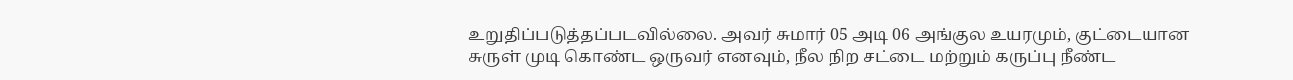உறுதிப்படுத்தப்படவில்லை. அவர் சுமார் 05 அடி 06 அங்குல உயரமும், குட்டையான சுருள் முடி கொண்ட ஒருவர் எனவும், நீல நிற சட்டை மற்றும் கருப்பு நீண்ட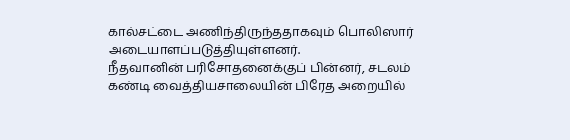கால்சட்டை அணிந்திருந்ததாகவும் பொலிஸார் அடையாளப்படுத்தியுள்ளனர்.
நீதவானின் பரிசோதனைக்குப் பின்னர், சடலம் கண்டி வைத்தியசாலையின் பிரேத அறையில்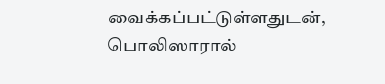வைக்கப்பட்டுள்ளதுடன், பொலிஸாரால்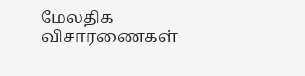மேலதிக விசாரணைகள்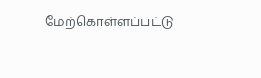மேற்கொள்ளப்பட்டு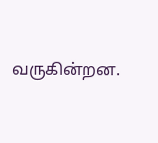வருகின்றன.